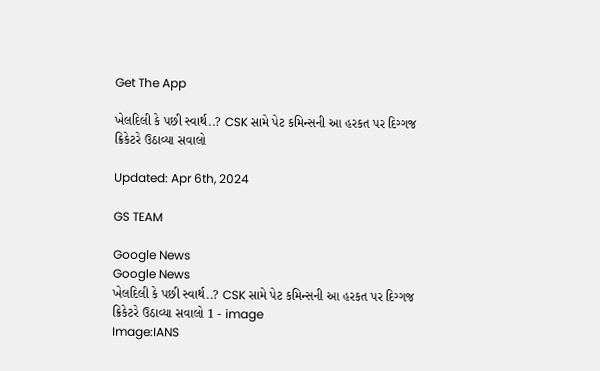Get The App

ખેલદિલી કે પછી સ્વાર્થ..? CSK સામે પેટ કમિન્સની આ હરકત પર દિગ્ગજ ક્રિકેટરે ઉઠાવ્યા સવાલો

Updated: Apr 6th, 2024

GS TEAM

Google News
Google News
ખેલદિલી કે પછી સ્વાર્થ..? CSK સામે પેટ કમિન્સની આ હરકત પર દિગ્ગજ ક્રિકેટરે ઉઠાવ્યા સવાલો 1 - image
Image:IANS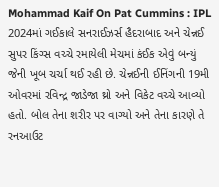Mohammad Kaif On Pat Cummins : IPL 2024માં ગઈકાલે સનરાઈઝર્સ હૈદરાબાદ અને ચેન્નઈ સુપર કિંગ્સ વચ્ચે રમાયેલી મેચમાં કંઈક એવું બન્યું જેની ખૂબ ચર્ચા થઈ રહી છે. ચેન્નઈની ઈનિંગની 19મી ઓવરમાં રવિન્દ્ર જાડેજા થ્રો અને વિકેટ વચ્ચે આવ્યો હતો. બોલ તેના શરીર પર વાગ્યો અને તેના કારણે તે રનઆઉટ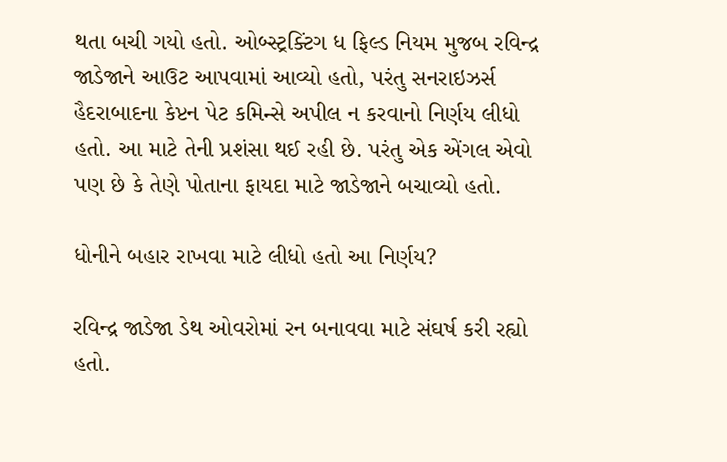થતા બચી ગયો હતો. ઓબ્સ્ટ્રક્ટિંગ ધ ફિલ્ડ નિયમ મુજબ રવિન્દ્ર જાડેજાને આઉટ આપવામાં આવ્યો હતો, પરંતુ સનરાઇઝર્સ હૈદરાબાદના કેપ્ટન પેટ કમિન્સે અપીલ ન કરવાનો નિર્ણય લીધો હતો. આ માટે તેની પ્રશંસા થઈ રહી છે. પરંતુ એક એંગલ એવો પણ છે કે તેણે પોતાના ફાયદા માટે જાડેજાને બચાવ્યો હતો.

ધોનીને બહાર રાખવા માટે લીધો હતો આ નિર્ણય?

રવિન્દ્ર જાડેજા ડેથ ઓવરોમાં રન બનાવવા માટે સંઘર્ષ કરી રહ્યો હતો.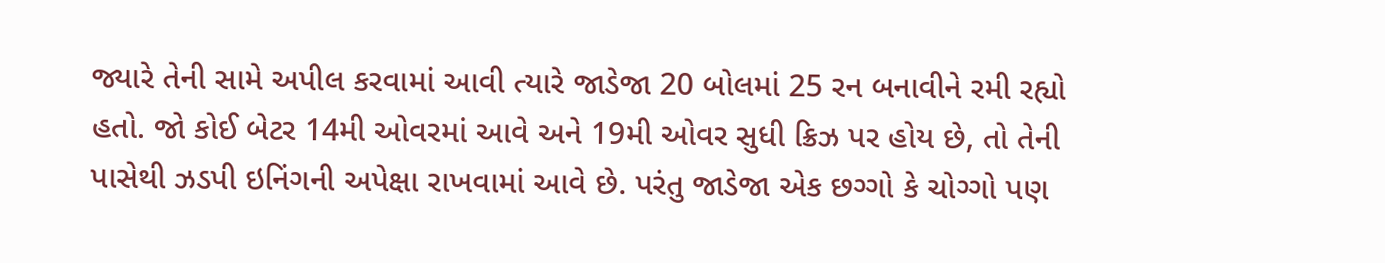જ્યારે તેની સામે અપીલ કરવામાં આવી ત્યારે જાડેજા 20 બોલમાં 25 રન બનાવીને રમી રહ્યો હતો. જો કોઈ બેટર 14મી ઓવરમાં આવે અને 19મી ઓવર સુધી ક્રિઝ પર હોય છે, તો તેની પાસેથી ઝડપી ઇનિંગની અપેક્ષા રાખવામાં આવે છે. પરંતુ જાડેજા એક છગ્ગો કે ચોગ્ગો પણ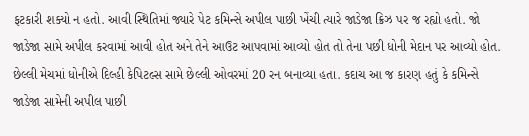ફટકારી શક્યો ન હતો. આવી સ્થિતિમાં જ્યારે પેટ કમિન્સે અપીલ પાછી ખેંચી ત્યારે જાડેજા ક્રિઝ પર જ રહ્યો હતો. જો જાડેજા સામે અપીલ કરવામાં આવી હોત અને તેને આઉટ આપવામાં આવ્યો હોત તો તેના પછી ધોની મેદાન પર આવ્યો હોત. છેલ્લી મેચમાં ધોનીએ દિલ્હી કેપિટલ્સ સામે છેલ્લી ઓવરમાં 20 રન બનાવ્યા હતા. કદાચ આ જ કારણ હતું કે કમિન્સે જાડેજા સામેની અપીલ પાછી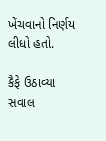ખેંચવાનો નિર્ણય લીધો હતો.

કૈફે ઉઠાવ્યા સવાલ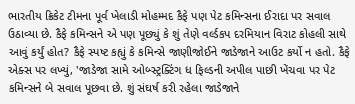ભારતીય ક્રિકેટ ટીમના પૂર્વ ખેલાડી મોહમ્મદ કૈફે પણ પેટ કમિન્સના ઈરાદા પર સવાલ ઉઠાવ્યા છે. કૈફે કમિન્સને એ પણ પૂછ્યું કે શું તેણે વર્લ્ડકપ દરમિયાન વિરાટ કોહલી સાથે આવું કર્યું હોત? કૈફે સ્પષ્ટ કહ્યું કે કમિન્સે જાણીજોઈને જાડેજાને આઉટ કર્યો ન હતો. કૈફે એક્સ પર લખ્યું, 'જાડેજા સામે ઓબ્સ્ટ્રક્ટિંગ ધ ફિલ્ડની અપીલ પાછી ખેંચવા પર પેટ કમિન્સને બે સવાલ પૂછવા છે. શું સંઘર્ષ કરી રહેલા જાડેજાને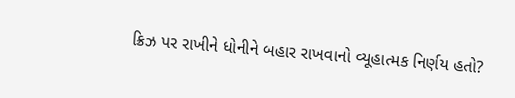ક્રિઝ પર રાખીને ધોનીને બહાર રાખવાનો વ્યૂહાત્મક નિર્ણય હતો?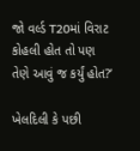જો વર્લ્ડ T20માં વિરાટ કોહલી હોત તો પણ તેણે આવું જ કર્યું હોત?’

ખેલદિલી કે પછી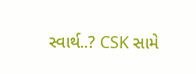સ્વાર્થ..? CSK સામે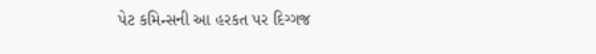પેટ કમિન્સની આ હરકત પર દિગ્ગજ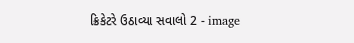ક્રિકેટરે ઉઠાવ્યા સવાલો 2 - image